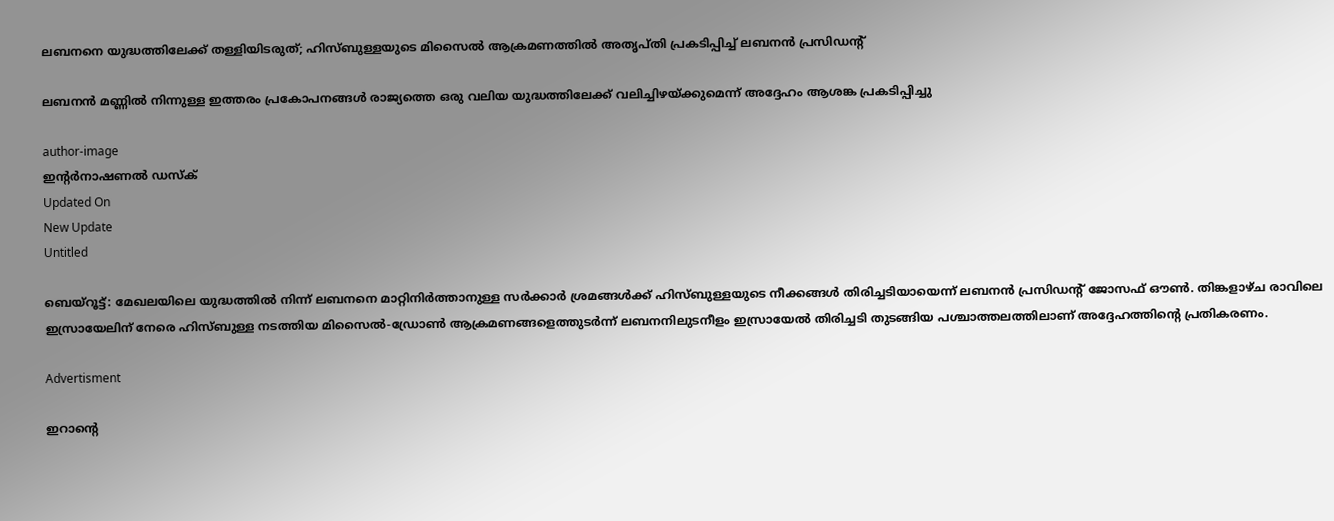ലബനനെ യുദ്ധത്തിലേക്ക് തള്ളിയിടരുത്; ഹിസ്ബുള്ളയുടെ മിസൈൽ ആക്രമണത്തിൽ അതൃപ്തി പ്രകടിപ്പിച്ച് ലബനൻ പ്രസിഡന്റ്

ലബനന്‍ മണ്ണില്‍ നിന്നുള്ള ഇത്തരം പ്രകോപനങ്ങള്‍ രാജ്യത്തെ ഒരു വലിയ യുദ്ധത്തിലേക്ക് വലിച്ചിഴയ്ക്കുമെന്ന് അദ്ദേഹം ആശങ്ക പ്രകടിപ്പിച്ചു

author-image
ഇന്‍റര്‍നാഷണല്‍ ഡസ്ക്
Updated On
New Update
Untitled

ബെയ്റൂട്ട്: മേഖലയിലെ യുദ്ധത്തില്‍ നിന്ന് ലബനനെ മാറ്റിനിര്‍ത്താനുള്ള സര്‍ക്കാര്‍ ശ്രമങ്ങള്‍ക്ക് ഹിസ്ബുള്ളയുടെ നീക്കങ്ങള്‍ തിരിച്ചടിയായെന്ന് ലബനന്‍ പ്രസിഡന്റ് ജോസഫ് ഔണ്‍. തിങ്കളാഴ്ച രാവിലെ ഇസ്രായേലിന് നേരെ ഹിസ്ബുള്ള നടത്തിയ മിസൈല്‍-ഡ്രോണ്‍ ആക്രമണങ്ങളെത്തുടര്‍ന്ന് ലബനനിലുടനീളം ഇസ്രായേല്‍ തിരിച്ചടി തുടങ്ങിയ പശ്ചാത്തലത്തിലാണ് അദ്ദേഹത്തിന്റെ പ്രതികരണം.

Advertisment

ഇറാന്റെ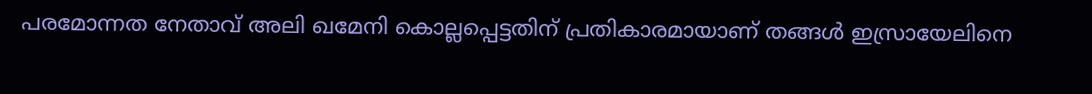പരമോന്നത നേതാവ് അലി ഖമേനി കൊല്ലപ്പെട്ടതിന് പ്രതികാരമായാണ് തങ്ങള്‍ ഇസ്രായേലിനെ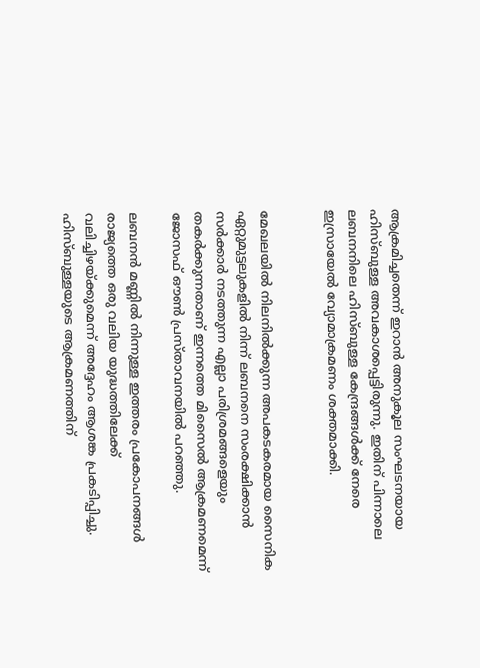ആക്രമിച്ചതെന്ന് ഇറാന്‍ അനുകൂല സംഘടനയായ ഹിസ്ബുള്ള അവകാശപ്പെട്ടിരുന്നു. ഇതിന് പിന്നാലെ ലബനനിലെ ഹിസ്ബുള്ള കേന്ദ്രങ്ങള്‍ക്ക് നേരെ ഇസ്രായേല്‍ വ്യോമാക്രമണം ശക്തമാക്കി.


മേഖലയില്‍ നിലനില്‍ക്കുന്ന അപകടകരമായ സൈനിക ഏറ്റുമുട്ടലുകളില്‍ നിന്ന് ലബനനെ സംരക്ഷിക്കാന്‍ സര്‍ക്കാര്‍ നടത്തുന്ന എല്ലാ പരിശ്രമങ്ങളെയും തകര്‍ക്കുന്നതാണ് ഇന്നത്തെ മിസൈല്‍ ആക്രമണമെന്ന് ജോസഫ് ഔണ്‍ പ്രസ്താവനയില്‍ പറഞ്ഞു.

ലബനന്‍ മണ്ണില്‍ നിന്നുള്ള ഇത്തരം പ്രകോപനങ്ങള്‍ രാജ്യത്തെ ഒരു വലിയ യുദ്ധത്തിലേക്ക് വലിച്ചിഴയ്ക്കുമെന്ന് അദ്ദേഹം ആശങ്ക പ്രകടിപ്പിച്ചു. ഹിസ്ബുള്ളയുടെ ആക്രമണത്തിന്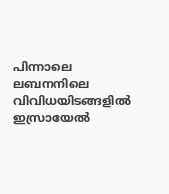പിന്നാലെ ലബനനിലെ വിവിധയിടങ്ങളില്‍ ഇസ്രായേല്‍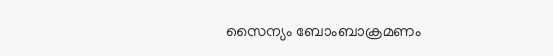സൈന്യം ബോംബാക്രമണം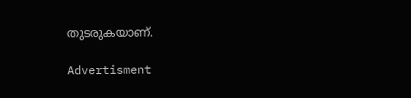തുടരുകയാണ്.

Advertisment